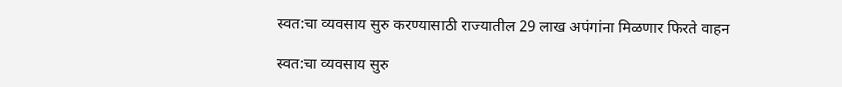स्वत:चा व्यवसाय सुरु करण्यासाठी राज्यातील 29 लाख अपंगांना मिळणार फिरते वाहन

स्वत:चा व्यवसाय सुरु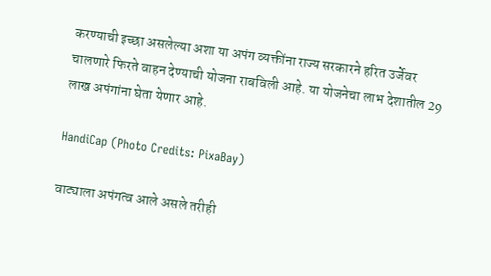करण्याची इच्छा असलेल्या अशा या अपंग व्यक्तींना राज्य सरकारने हरित उर्जेवर चालणारे फिरते वाहन देण्याची योजना राबविली आहे. या योजनेचा लाभ देशातील 29 लाख अपंगांना घेता येणार आहे.

HandiCap (Photo Credits: PixaBay)

वाट्याला अपंगत्व आले असले तरीही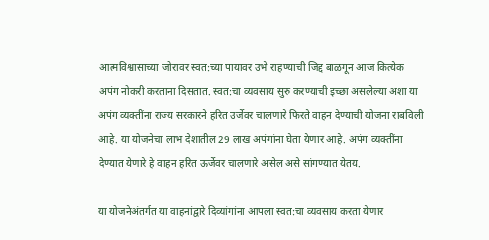आत्मविश्वासाच्या जोरावर स्वत:च्या पायावर उभे राहण्याची जिद्द बाळगून आज कित्येक अपंग नोकरी करताना दिसतात. स्वत:चा व्यवसाय सुरु करण्याची इच्छा असलेल्या अशा या अपंग व्यक्तींना राज्य सरकारने हरित उर्जेवर चालणारे फिरते वाहन देण्याची योजना राबविली आहे. या योजनेचा लाभ देशातील 29 लाख अपंगांना घेता येणार आहे. अपंग व्यक्तींना देण्यात येणारे हे वाहन हरित ऊर्जेवर चालणारे असेल असे सांगण्यात येतय.

या योजनेअंतर्गत या वाहनांद्वारे दिव्यांगांना आपला स्वत:चा व्यवसाय करता येणार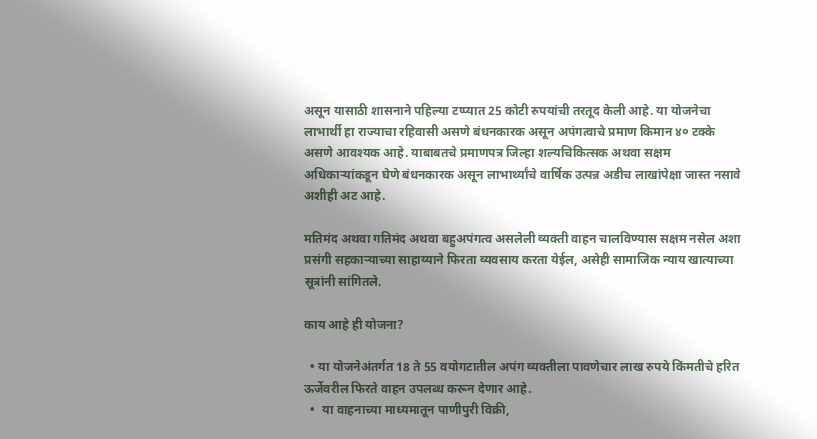असून यासाठी शासनाने पहिल्या टप्प्यात 25 कोटी रुपयांची तरतूद केली आहे. या योजनेचा लाभार्थी हा राज्याचा रहिवासी असणे बंधनकारक असून अपंगत्वाचे प्रमाण किमान ४० टक्के असणे आवश्यक आहे. याबाबतचे प्रमाणपत्र जिल्हा शल्यचिकित्सक अथवा सक्षम अधिकाऱ्यांकडून घेणे बंधनकारक असून लाभार्थ्यांचे वार्षिक उत्पन्न अडीच लाखांपेक्षा जास्त नसावे अशीही अट आहे.

मतिमंद अथवा गतिमंद अथवा बहुअपंगत्व असलेली व्यक्ती वाहन चालविण्यास सक्षम नसेल अशा प्रसंगी सहकाऱ्याच्या साहाय्याने फिरता व्यवसाय करता येईल, असेही सामाजिक न्याय खात्याच्या सूत्रांनी सांगितले.

काय आहे ही योजना?

  • या योजनेअंतर्गत 18 ते 55 वयोगटातील अपंग व्यक्तीला पावणेचार लाख रुपये किंमतीचे हरित ऊर्जेवरील फिरते वाहन उपलब्ध करून देणार आहे.
  •  या वाहनाच्या माध्यमातून पाणीपुरी विक्री,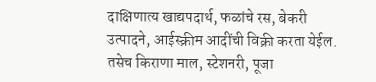दाक्षिणात्य खाद्यपदार्थ, फळांचे रस, बेकरी उत्पादने, आईस्क्रीम आदींची विक्री करता येईल. तसेच किराणा माल, स्टेशनरी, पूजा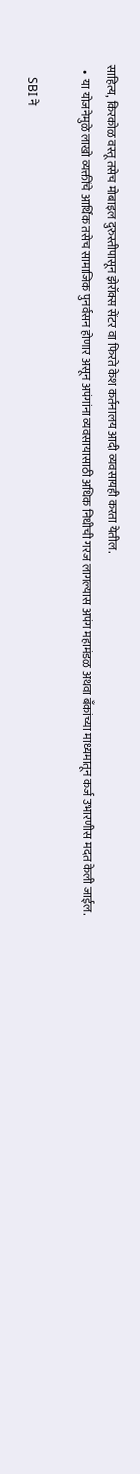साहित्य, किरकोळ वस्तू तसेच मोबाइल दुरुस्तीपासून झेरॉक्स सेंटर वा फिरते केश कर्तनालय आदी व्यवसायही करता येतील.
  •  या योजनेमुळे लाखो व्यक्तींचे आर्थिक तसेच सामाजिक पुनर्वसन होणार असून अपंगांना व्यवसायासाठी अधिक निधीची गरज लागल्यास अपंग महामंडळ अथवा बँकांच्या माध्यमातून कर्ज उभारणीस मदत केली जाईल.

    SBI ने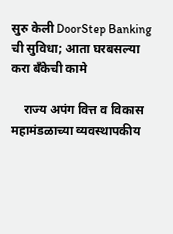सुरु केली DoorStep Banking ची सुविधा; आता घरबसल्या करा बँकेची कामे

    राज्य अपंग वित्त व विकास महामंडळाच्या व्यवस्थापकीय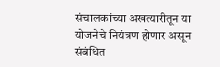संचालकांच्या अखत्यारीतून या योजनेचे नियंत्रण होणार असून संबंधित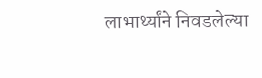लाभार्थ्यांने निवडलेल्या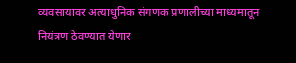व्यवसायावर अत्याधुनिक संगणक प्रणालीच्या माध्यमातून नियंत्रण ठेवण्यात येणार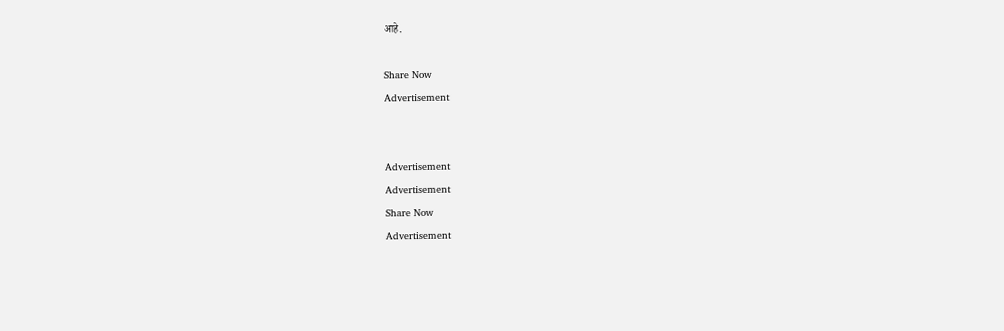आहे.

Share Now
Advertisement


Advertisement
Advertisement
Share Now
Advertisement